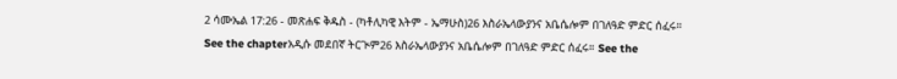2 ሳሙኤል 17:26 - መጽሐፍ ቅዱስ - (ካቶሊካዊ እትም - ኤማሁስ)26 እስራኤላውያንና አቤሴሎም በገለዓድ ምድር ሰፈሩ። See the chapterአዲሱ መደበኛ ትርጒም26 እስራኤላውያንና አቤሴሎም በገለዓድ ምድር ሰፈሩ። See the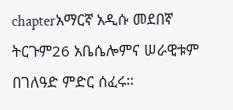chapterአማርኛ አዲሱ መደበኛ ትርጉም26 አቤሴሎምና ሠራዊቱም በገለዓድ ምድር ሰፈሩ።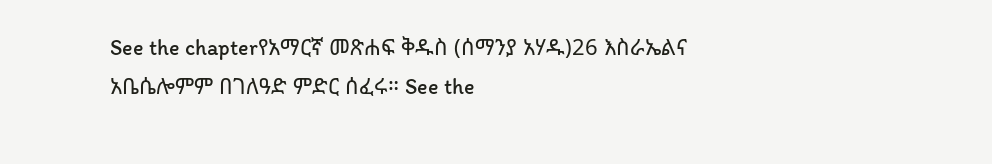See the chapterየአማርኛ መጽሐፍ ቅዱስ (ሰማንያ አሃዱ)26 እስራኤልና አቤሴሎምም በገለዓድ ምድር ሰፈሩ። See the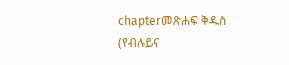chapterመጽሐፍ ቅዱስ (የብሉይና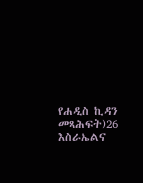የሐዲስ ኪዳን መጻሕፍት)26 እስራኤልና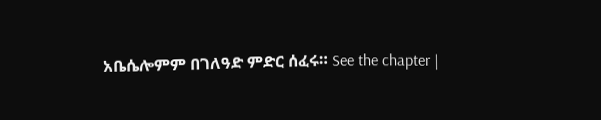አቤሴሎምም በገለዓድ ምድር ሰፈሩ። See the chapter |